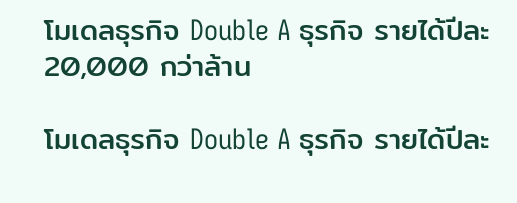โมเดลธุรกิจ Double A ธุรกิจ รายได้ปีละ 20,000 กว่าล้าน

โมเดลธุรกิจ Double A ธุรกิจ รายได้ปีละ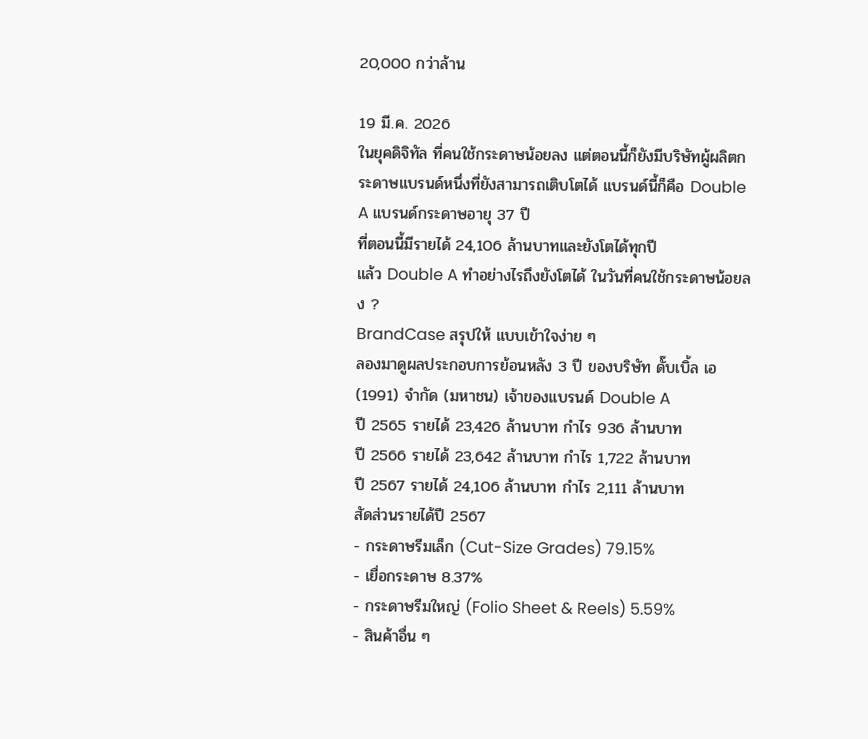20,000 กว่าล้าน

19 มี.ค. 2026
ในยุคดิจิทัล ที่คนใช้กระดาษน้อยลง แต่ตอนนี้ก็ยังมีบริษัทผู้ผลิตกระดาษแบรนด์หนึ่งที่ยังสามารถเติบโตได้ แบรนด์นี้ก็คือ Double A แบรนด์กระดาษอายุ 37 ปี
ที่ตอนนี้มีรายได้ 24,106 ล้านบาทและยังโตได้ทุกปี
แล้ว Double A ทำอย่างไรถึงยังโตได้ ในวันที่คนใช้กระดาษน้อยลง ?
BrandCase สรุปให้ แบบเข้าใจง่าย ๆ
ลองมาดูผลประกอบการย้อนหลัง 3 ปี ของบริษัท ดั๊บเบิ้ล เอ (1991) จำกัด (มหาชน) เจ้าของแบรนด์ Double A
ปี 2565 รายได้ 23,426 ล้านบาท กำไร 936 ล้านบาท
ปี 2566 รายได้ 23,642 ล้านบาท กำไร 1,722 ล้านบาท
ปี 2567 รายได้ 24,106 ล้านบาท กำไร 2,111 ล้านบาท
สัดส่วนรายได้ปี 2567
- กระดาษรีมเล็ก (Cut-Size Grades) 79.15%
- เยื่อกระดาษ 8.37%
- กระดาษรีมใหญ่ (Folio Sheet & Reels) 5.59%
- สินค้าอื่น ๆ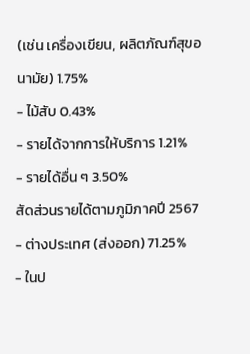(เช่น เครื่องเขียน, ผลิตภัณฑ์สุขอนามัย) 1.75%
- ไม้สับ 0.43%
- รายได้จากการให้บริการ 1.21%
- รายได้อื่น ๆ 3.50%
สัดส่วนรายได้ตามภูมิภาคปี 2567
- ต่างประเทศ (ส่งออก) 71.25%
- ในป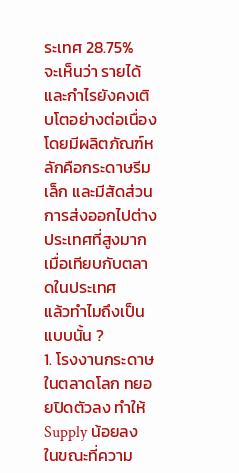ระเทศ 28.75%
จะเห็นว่า รายได้และกำไรยังคงเติบโตอย่างต่อเนื่อง โดยมีผลิตภัณฑ์หลักคือกระดาษรีมเล็ก และมีสัดส่วนการส่งออกไปต่างประเทศที่สูงมากเมื่อเทียบกับตลาดในประเทศ
แล้วทำไมถึงเป็นแบบนั้น ?
1. โรงงานกระดาษในตลาดโลก ทยอยปิดตัวลง ทำให้ Supply น้อยลง
ในขณะที่ความ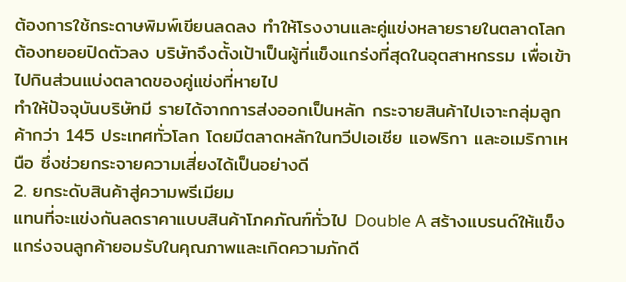ต้องการใช้กระดาษพิมพ์เขียนลดลง ทำให้โรงงานและคู่แข่งหลายรายในตลาดโลกต้องทยอยปิดตัวลง บริษัทจึงตั้งเป้าเป็นผู้ที่แข็งแกร่งที่สุดในอุตสาหกรรม เพื่อเข้าไปกินส่วนแบ่งตลาดของคู่แข่งที่หายไป
ทำให้ปัจจุบันบริษัทมี รายได้จากการส่งออกเป็นหลัก กระจายสินค้าไปเจาะกลุ่มลูกค้ากว่า 145 ประเทศทั่วโลก โดยมีตลาดหลักในทวีปเอเชีย แอฟริกา และอเมริกาเหนือ ซึ่งช่วยกระจายความเสี่ยงได้เป็นอย่างดี
2. ยกระดับสินค้าสู่ความพรีเมียม
แทนที่จะแข่งกันลดราคาแบบสินค้าโภคภัณฑ์ทั่วไป Double A สร้างแบรนด์ให้แข็งแกร่งจนลูกค้ายอมรับในคุณภาพและเกิดความภักดี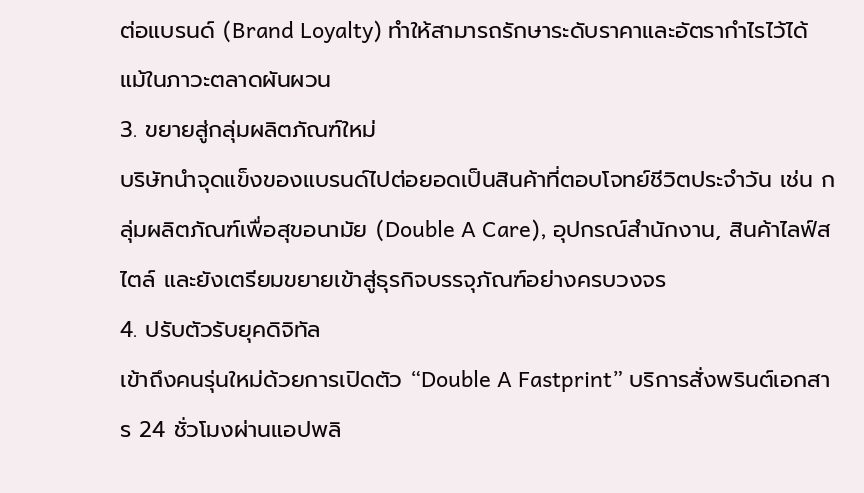ต่อแบรนด์ (Brand Loyalty) ทำให้สามารถรักษาระดับราคาและอัตรากำไรไว้ได้ แม้ในภาวะตลาดผันผวน
3. ขยายสู่กลุ่มผลิตภัณฑ์ใหม่
บริษัทนำจุดแข็งของแบรนด์ไปต่อยอดเป็นสินค้าที่ตอบโจทย์ชีวิตประจำวัน เช่น กลุ่มผลิตภัณฑ์เพื่อสุขอนามัย (Double A Care), อุปกรณ์สำนักงาน, สินค้าไลฟ์สไตล์ และยังเตรียมขยายเข้าสู่ธุรกิจบรรจุภัณฑ์อย่างครบวงจร
4. ปรับตัวรับยุคดิจิทัล
เข้าถึงคนรุ่นใหม่ด้วยการเปิดตัว “Double A Fastprint” บริการสั่งพรินต์เอกสาร 24 ชั่วโมงผ่านแอปพลิ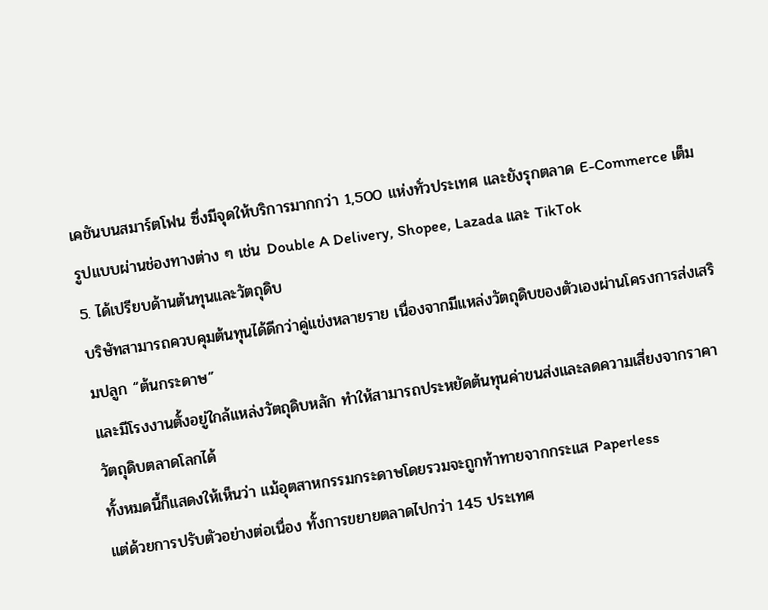เคชันบนสมาร์ตโฟน ซึ่งมีจุดให้บริการมากกว่า 1,500 แห่งทั่วประเทศ และยังรุกตลาด E-Commerce เต็มรูปแบบผ่านช่องทางต่าง ๆ เช่น Double A Delivery, Shopee, Lazada และ TikTok
5. ได้เปรียบด้านต้นทุนและวัตถุดิบ
บริษัทสามารถควบคุมต้นทุนได้ดีกว่าคู่แข่งหลายราย เนื่องจากมีแหล่งวัตถุดิบของตัวเองผ่านโครงการส่งเสริมปลูก “ต้นกระดาษ”
และมีโรงงานตั้งอยู่ใกล้แหล่งวัตถุดิบหลัก ทำให้สามารถประหยัดต้นทุนค่าขนส่งและลดความเสี่ยงจากราคาวัตถุดิบตลาดโลกได้
ทั้งหมดนี้ก็แสดงให้เห็นว่า แม้อุตสาหกรรมกระดาษโดยรวมจะถูกท้าทายจากกระแส Paperless
แต่ด้วยการปรับตัวอย่างต่อเนื่อง ทั้งการขยายตลาดไปกว่า 145 ประเทศ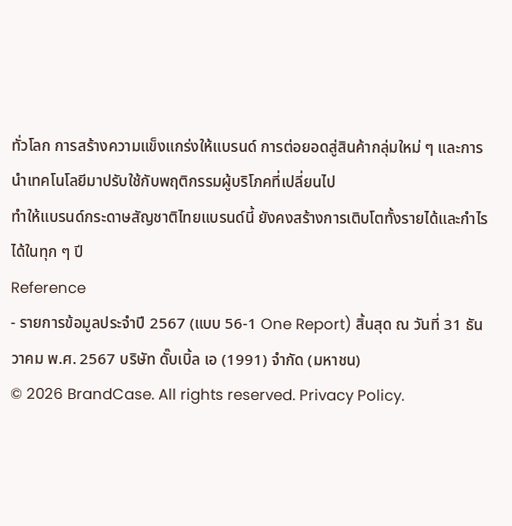ทั่วโลก การสร้างความแข็งแกร่งให้แบรนด์ การต่อยอดสู่สินค้ากลุ่มใหม่ ๆ และการนำเทคโนโลยีมาปรับใช้กับพฤติกรรมผู้บริโภคที่เปลี่ยนไป
ทำให้แบรนด์กระดาษสัญชาติไทยแบรนด์นี้ ยังคงสร้างการเติบโตทั้งรายได้และกำไรได้ในทุก ๆ ปี
Reference
- รายการข้อมูลประจำปี 2567 (แบบ 56-1 One Report) สิ้นสุด ณ วันที่ 31 ธันวาคม พ.ศ. 2567 บริษัท ดั๊บเบิ้ล เอ (1991) จำกัด (มหาชน)
© 2026 BrandCase. All rights reserved. Privacy Policy.